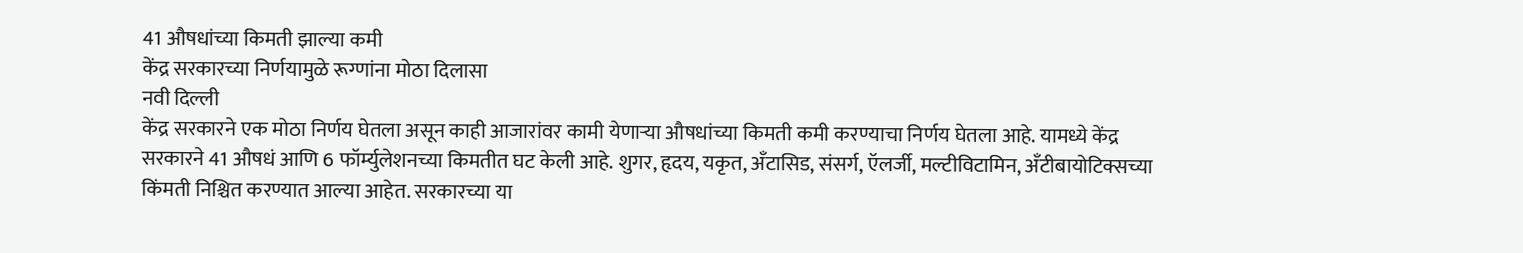41 औषधांच्या किमती झाल्या कमी
केंद्र सरकारच्या निर्णयामुळे रूग्णांना मोठा दिलासा
नवी दिल्ली
केंद्र सरकारने एक मोठा निर्णय घेतला असून काही आजारांवर कामी येणाऱ्या औषधांच्या किमती कमी करण्याचा निर्णय घेतला आहे. यामध्ये केंद्र सरकारने 41 औषधं आणि 6 फॉर्म्युलेशनच्या किमतीत घट केली आहे. शुगर, हृदय, यकृत, अँटासिड, संसर्ग, ऍलर्जी, मल्टीविटामिन, अँटीबायोटिक्सच्या किंमती निश्चित करण्यात आल्या आहेत. सरकारच्या या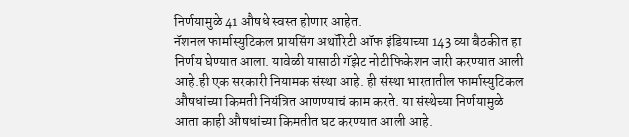निर्णयामुळे 41 औषधे स्वस्त होणार आहेत.
नॅशनल फार्मास्युटिकल प्रायसिंग अथॉरिटी ऑफ इंडियाच्या 143 व्या बैठकीत हा निर्णय घेण्यात आला. यावेळी यासाठी गॅझेट नोटीफिकेशन जारी करण्यात आली आहे.ही एक सरकारी नियामक संस्था आहे. ही संस्था भारतातील फार्मास्युटिकल औषधांच्या किमती नियंत्रित आणण्याचं काम करते. या संस्थेच्या निर्णयामुळे आता काही औषधांच्या किमतीत घट करण्यात आली आहे.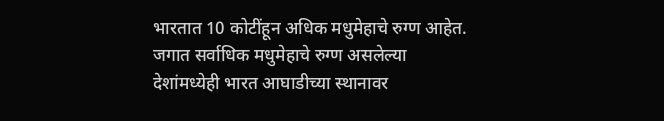भारतात 10 कोटींहून अधिक मधुमेहाचे रुग्ण आहेत. जगात सर्वाधिक मधुमेहाचे रुग्ण असलेल्या देशांमध्येही भारत आघाडीच्या स्थानावर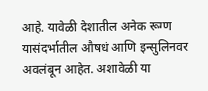आहे. यावेळी देशातील अनेक रूग्ण यासंदर्भातील औषधं आणि इन्सुलिनवर अवलंबून आहेत. अशावेळी या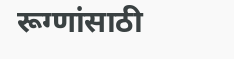रूग्णांसाठी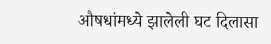औषधांमध्ये झालेली घट दिलासा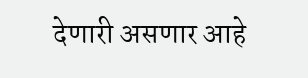देणारी असणार आहे